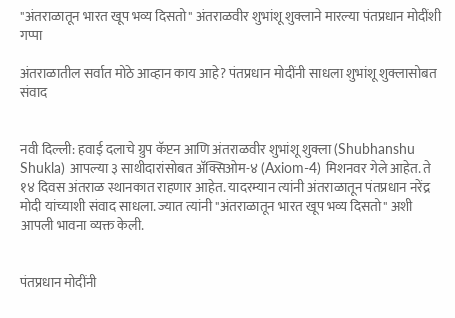"अंतराळातून भारत खूप भव्य दिसतो" अंतराळवीर शुभांशू शुक्लाने मारल्या पंतप्रधान मोदींशी गप्पा

अंतराळातील सर्वात मोठे आव्हान काय आहे? पंतप्रधान मोदींनी साधला शुभांशू शुक्लासोबत संवाद


नवी दिल्ली: हवाई दलाचे ग्रुप कॅप्टन आणि अंतराळवीर शुभांशू शुक्ला (Shubhanshu Shukla) आपल्या ३ साथीदारांसोबत अ‍ॅक्सिओम-४ (Axiom-4) मिशनवर गेले आहेत. ते १४ दिवस अंतराळ स्थानकात राहणार आहेत. यादरम्यान त्यांनी अंतराळातून पंतप्रधान नरेंद्र मोदी यांच्याशी संवाद साधला. ज्यात त्यांनी "अंतराळातून भारत खूप भव्य दिसतो" अशी आपली भावना व्यक्त केली.


पंतप्रधान मोदींनी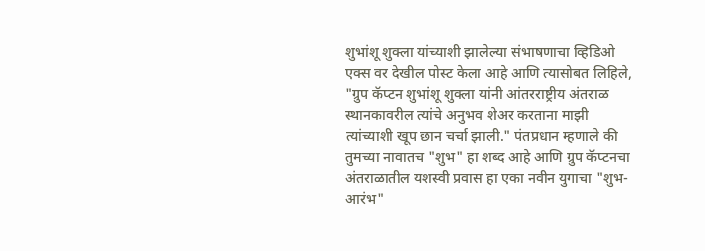शुभांशू शुक्ला यांच्याशी झालेल्या संभाषणाचा व्हिडिओ एक्स वर देखील पोस्ट केला आहे आणि त्यासोबत लिहिले, "ग्रुप कॅप्टन शुभांशू शुक्ला यांनी आंतरराष्ट्रीय अंतराळ स्थानकावरील त्यांचे अनुभव शेअर करताना माझी त्यांच्याशी खूप छान चर्चा झाली." पंतप्रधान म्हणाले की तुमच्या नावातच "शुभ" हा शब्द आहे आणि ग्रुप कॅप्टनचा अंतराळातील यशस्वी प्रवास हा एका नवीन युगाचा "शुभ-आरंभ"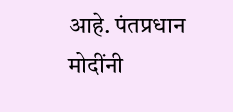आहे. पंतप्रधान मोदींनी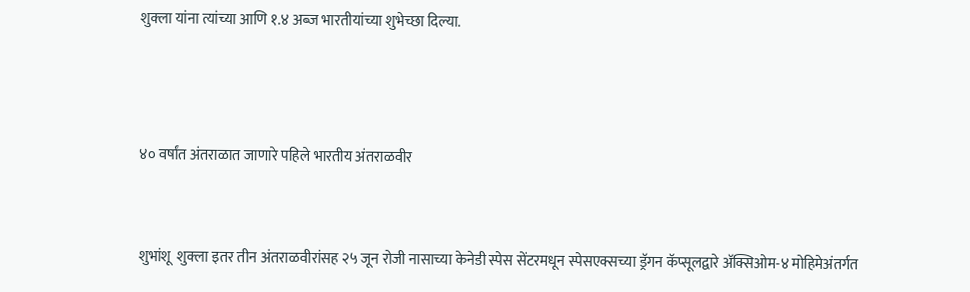शुक्ला यांना त्यांच्या आणि १.४ अब्ज भारतीयांच्या शुभेच्छा दिल्या.



४० वर्षांत अंतराळात जाणारे पहिले भारतीय अंतराळवीर


शुभांशू  शुक्ला इतर तीन अंतराळवीरांसह २५ जून रोजी नासाच्या केनेडी स्पेस सेंटरमधून स्पेसएक्सच्या ड्रॅगन कॅप्सूलद्वारे अ‍ॅक्सिओम-४ मोहिमेअंतर्गत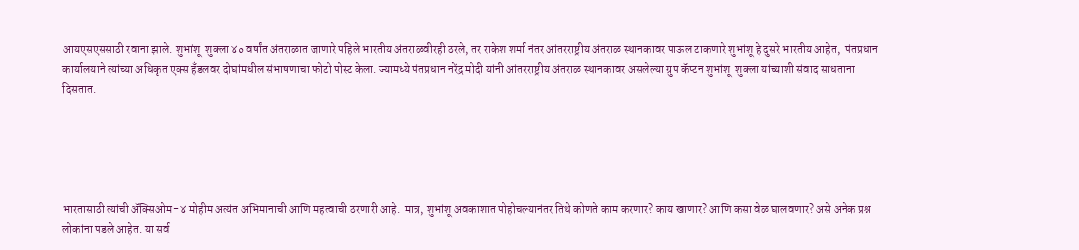आयएसएससाठी रवाना झाले. शुभांशू  शुक्ला ४० वर्षांत अंतराळात जाणारे पहिले भारतीय अंतराळवीरही ठरले, तर राकेश शर्मा नंतर आंतरराष्ट्रीय अंतराळ स्थानकावर पाऊल टाकणारे शुभांशू हे दुसरे भारतीय आहेत,  पंतप्रधान कार्यालयाने त्यांच्या अधिकृत एक्स हँडलवर दोघांमधील संभाषणाचा फोटो पोस्ट केला. ज्यामध्ये पंतप्रधान नरेंद्र मोदी यांनी आंतरराष्ट्रीय अंतराळ स्थानकावर असलेल्या ग्रुप कॅप्टन शुभांशू  शुक्ला यांच्याशी संवाद साधताना दिसतात.





भारतासाठी त्यांची अ‍ॅक्सिओम-४ मोहीम अत्यंत अभिमानाची आणि महत्वाची ठरणारी आहे.  मात्र, शुभांशू अवकाशात पोहोचल्यानंतर तिथे कोणते काम करणार? काय खाणार? आणि कसा वेळ घालवणार? असे अनेक प्रश्न लोकांना पडले आहेत. या सर्व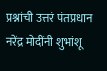प्रश्नांची उत्तरं पंतप्रधान नरेंद्र मोदींनी शुभांशू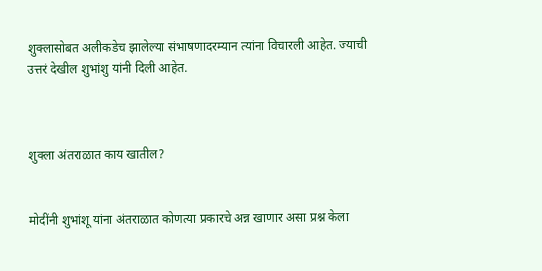शुक्लासोबत अलीकडेच झालेल्या संभाषणादरम्यान त्यांना विचारली आहेत. ज्याची उत्तरं देखील शुभांशु यांनी दिली आहेत.



शुक्ला अंतराळात काय खातील?


मोदींनी शुभांशू यांना अंतराळात कोणत्या प्रकारचे अन्न खाणार असा प्रश्न केला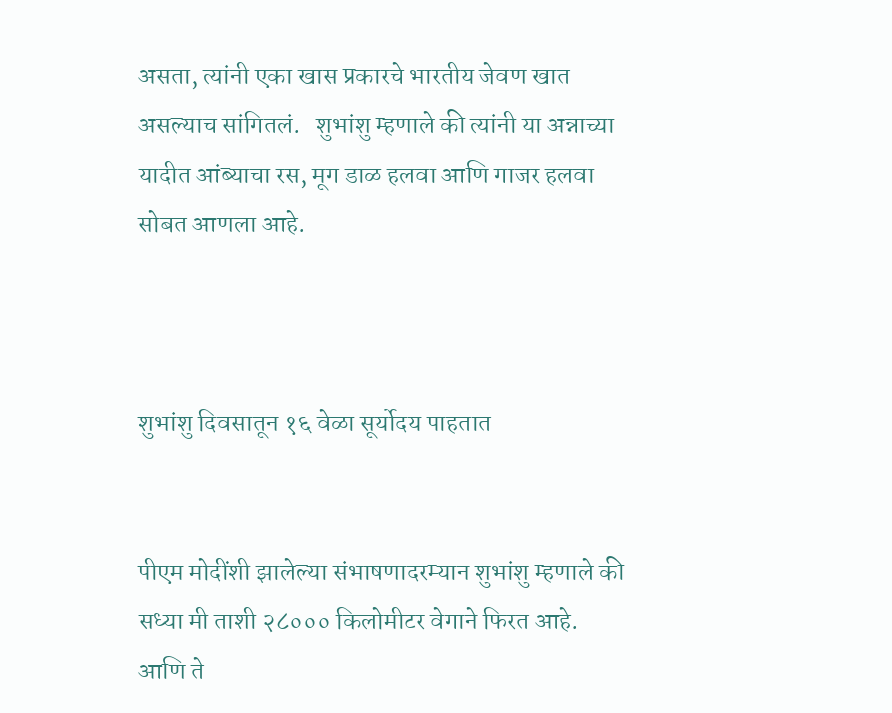असता, त्यांनी एका खास प्रकारचे भारतीय जेवण खात असल्याच सांगितलं.   शुभांशु म्हणाले की त्यांनी या अन्नाच्या यादीत आंब्याचा रस, मूग डाळ हलवा आणि गाजर हलवा सोबत आणला आहे.



शुभांशु दिवसातून १६ वेळा सूर्योदय पाहतात


पीएम मोदींशी झालेल्या संभाषणादरम्यान शुभांशु म्हणाले की सध्या मी ताशी २८००० किलोमीटर वेगाने फिरत आहे. आणि ते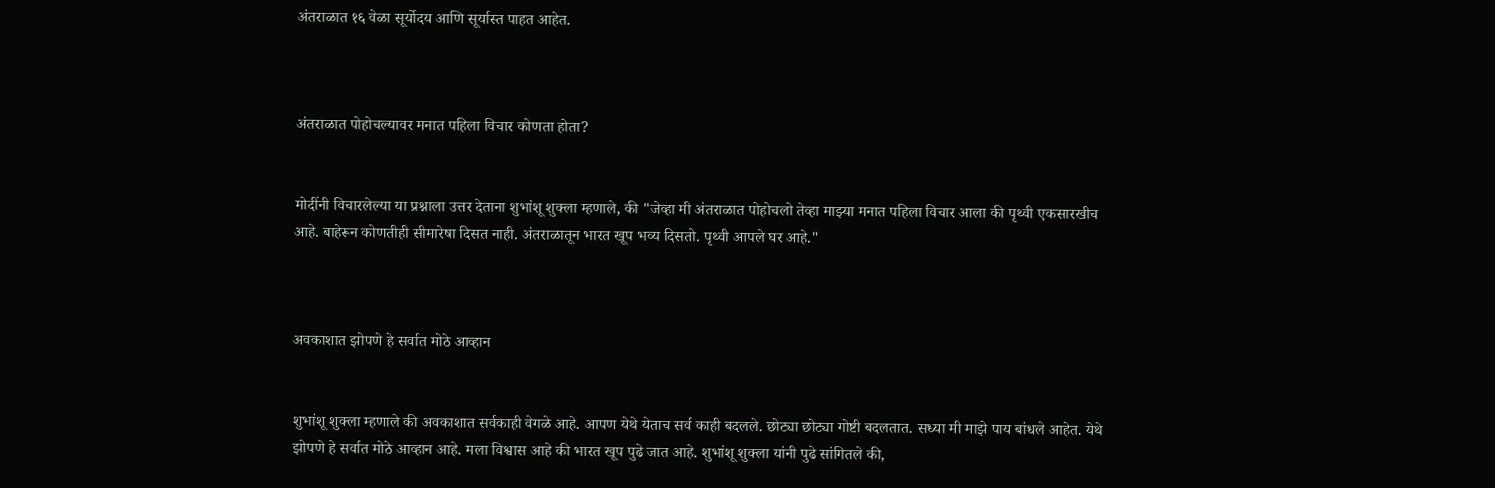अंतराळात १६ वेळा सूर्योदय आणि सूर्यास्त पाहत आहेत.



अंतराळात पोहोचल्यावर मनात पहिला विचार कोणता होता?


मोदींनी विचारलेल्या या प्रश्नाला उत्तर देताना शुभांशू शुक्ला म्हणाले, की "जेव्हा मी अंतराळात पोहोचलो तेव्हा माझ्या मनात पहिला विचार आला की पृथ्वी एकसारखीच आहे. बाहेरून कोणतीही सीमारेषा दिसत नाही. अंतराळातून भारत खूप भव्य दिसतो. पृथ्वी आपले घर आहे."



अवकाशात झोपणे हे सर्वात मोठे आव्हान


शुभांशू शुक्ला म्हणाले की अवकाशात सर्वकाही वेगळे आहे. आपण येथे येताच सर्व काही बदलले. छोट्या छोट्या गोष्टी बदलतात. सध्या मी माझे पाय बांधले आहेत. येथे झोपणे हे सर्वात मोठे आव्हान आहे. मला विश्वास आहे की भारत खूप पुढे जात आहे. शुभांशू शुक्ला यांनी पुढे सांगितले की,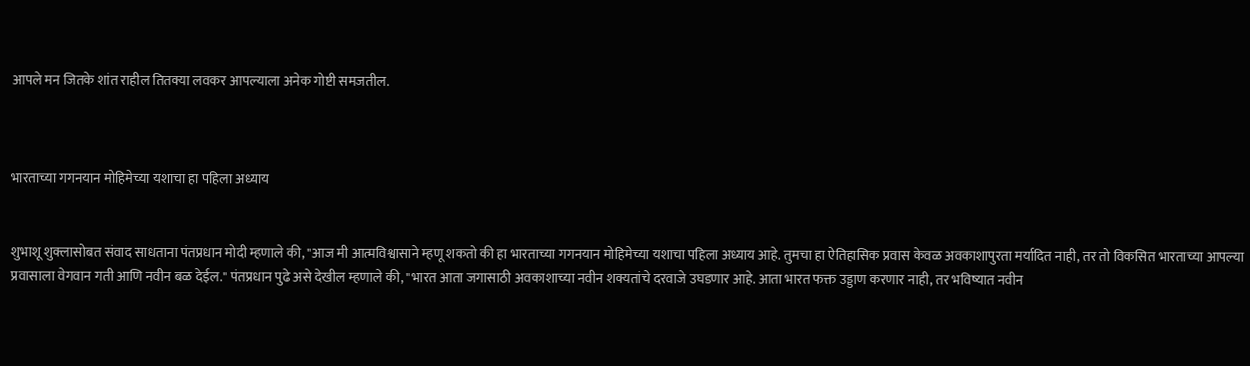आपले मन जितके शांत राहील तितक्या लवकर आपल्याला अनेक गोष्टी समजतील.



भारताच्या गगनयान मोहिमेच्या यशाचा हा पहिला अध्याय


शुभाशू शुक्लासोबत संवाद साधताना पंतप्रधान मोदी म्हणाले की, "आज मी आत्मविश्वासाने म्हणू शकतो की हा भारताच्या गगनयान मोहिमेच्या यशाचा पहिला अध्याय आहे. तुमचा हा ऐतिहासिक प्रवास केवळ अवकाशापुरता मर्यादित नाही, तर तो विकसित भारताच्या आपल्या प्रवासाला वेगवान गती आणि नवीन बळ देईल." पंतप्रधान पुढे असे देखील म्हणाले की, "भारत आता जगासाठी अवकाशाच्या नवीन शक्यतांचे दरवाजे उघडणार आहे. आता भारत फक्त उड्डाण करणार नाही, तर भविष्यात नवीन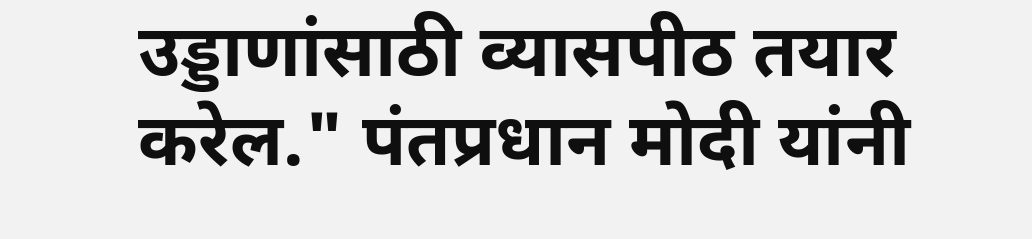उड्डाणांसाठी व्यासपीठ तयार करेल." पंतप्रधान मोदी यांनी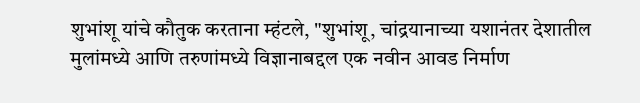शुभांशू यांचे कौतुक करताना म्हंटले, "शुभांशू, चांद्रयानाच्या यशानंतर देशातील मुलांमध्ये आणि तरुणांमध्ये विज्ञानाबद्दल एक नवीन आवड निर्माण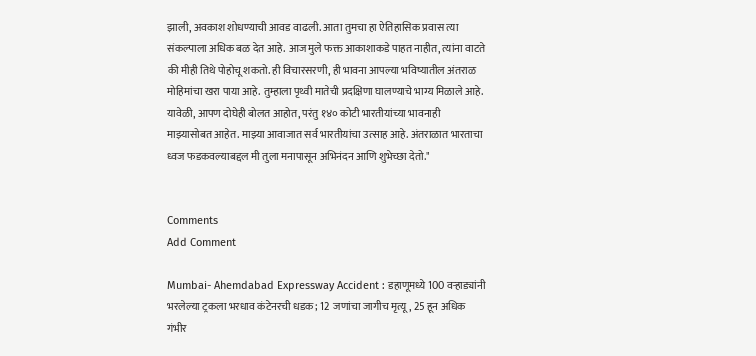झाली, अवकाश शोधण्याची आवड वाढली. आता तुमचा हा ऐतिहासिक प्रवास त्या संकल्पाला अधिक बळ देत आहे. आज मुले फक्त आकाशाकडे पाहत नाहीत, त्यांना वाटते की मीही तिथे पोहोचू शकतो. ही विचारसरणी, ही भावना आपल्या भविष्यातील अंतराळ मोहिमांचा खरा पाया आहे. तुम्हाला पृथ्वी मातेची प्रदक्षिणा घालण्याचे भाग्य मिळाले आहे. यावेळी, आपण दोघेही बोलत आहोत, परंतु १४० कोटी भारतीयांच्या भावनाही माझ्यासोबत आहेत. माझ्या आवाजात सर्व भारतीयांचा उत्साह आहे. अंतराळात भारताचा ध्वज फडकवल्याबद्दल मी तुला मनापासून अभिनंदन आणि शुभेच्छा देतो."


Comments
Add Comment

Mumbai- Ahemdabad Expressway Accident : डहाणूमध्ये 100 वऱ्हाड्यांनी भरलेल्या ट्रकला भरधाव कंटेनरची धडक; 12 जणांचा जागीच मृत्यू, 25 हून अधिक गंभीर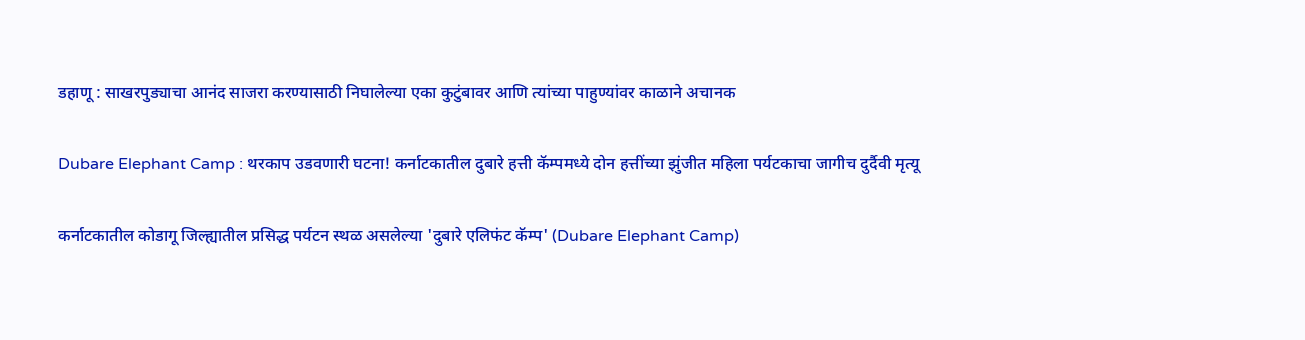डहाणू : साखरपुड्याचा आनंद साजरा करण्यासाठी निघालेल्या एका कुटुंबावर आणि त्यांच्या पाहुण्यांवर काळाने अचानक

Dubare Elephant Camp : थरकाप उडवणारी घटना! कर्नाटकातील दुबारे हत्ती कॅम्पमध्ये दोन हत्तींच्या झुंजीत महिला पर्यटकाचा जागीच दुर्दैवी मृत्यू

कर्नाटकातील कोडागू जिल्ह्यातील प्रसिद्ध पर्यटन स्थळ असलेल्या 'दुबारे एलिफंट कॅम्प' (Dubare Elephant Camp)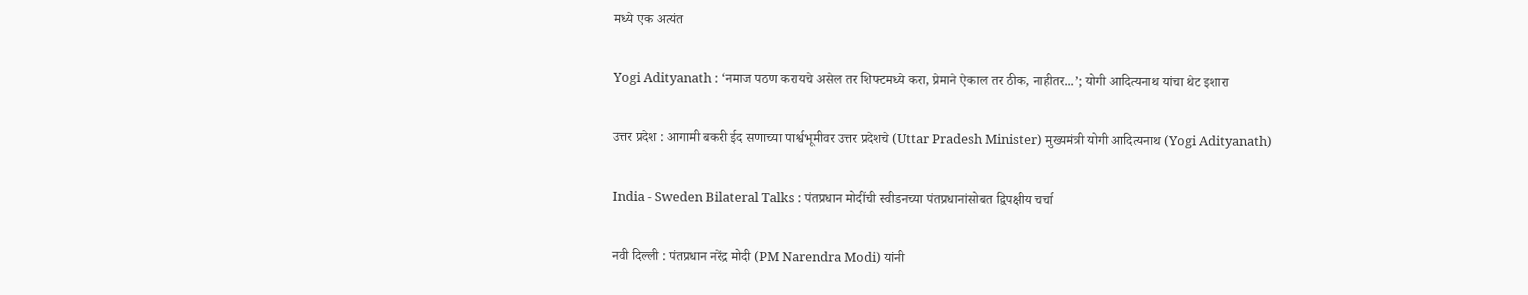मध्ये एक अत्यंत

Yogi Adityanath : ‘नमाज पठण करायचे असेल तर शिफ्टमध्ये करा, प्रेमाने ऐकाल तर ठीक, नाहीतर...’; योगी आदित्यनाथ यांचा थेट इशारा

उत्तर प्रदेश : आगामी बकरी ईद सणाच्या पार्श्वभूमीवर उत्तर प्रदेशचे (Uttar Pradesh Minister) मुख्यमंत्री योगी आदित्यनाथ (Yogi Adityanath)

India - Sweden Bilateral Talks : पंतप्रधान मोदींची स्वीडनच्या पंतप्रधानांसोबत द्विपक्षीय चर्चा

नवी दिल्ली : पंतप्रधान नरेंद्र मोदी (PM Narendra Modi) यांनी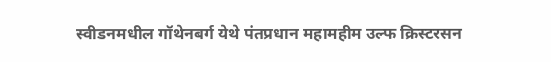स्वीडनमधील गॉथेनबर्ग येथे पंतप्रधान महामहीम उल्फ क्रिस्टरसन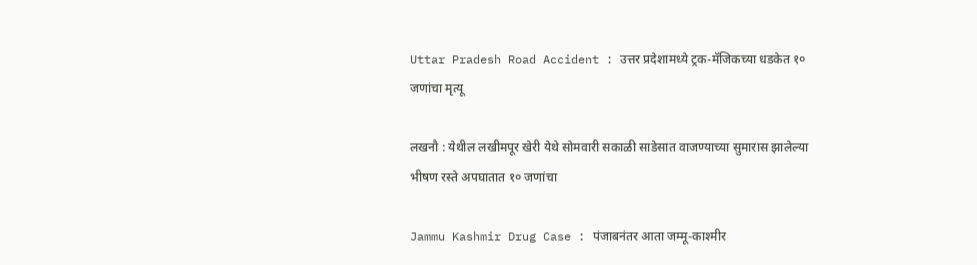Uttar Pradesh Road Accident : उत्तर प्रदेशामध्ये ट्रक-मॅजिकच्या धडकेत १० जणांचा मृत्यू

लखनौ : येथील लखीमपूर खेरी येथे सोमवारी सकाळी साडेसात वाजण्याच्या सुमारास झालेल्या भीषण रस्ते अपघातात १० जणांचा

Jammu Kashmir Drug Case : पंजाबनंतर आता जम्मू-काश्मीर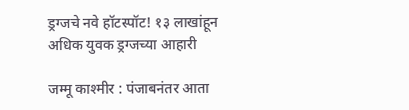ड्रग्जचे नवे हॉटस्पॉट! १३ लाखांहून अधिक युवक ड्रग्जच्या आहारी

जम्मू काश्मीर : पंजाबनंतर आता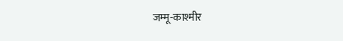जम्मू-काश्मीर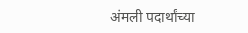अंमली पदार्थांच्या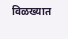विळख्यात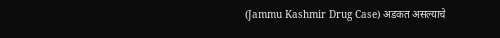(Jammu Kashmir Drug Case) अडकत असल्याचे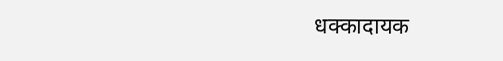धक्कादायक